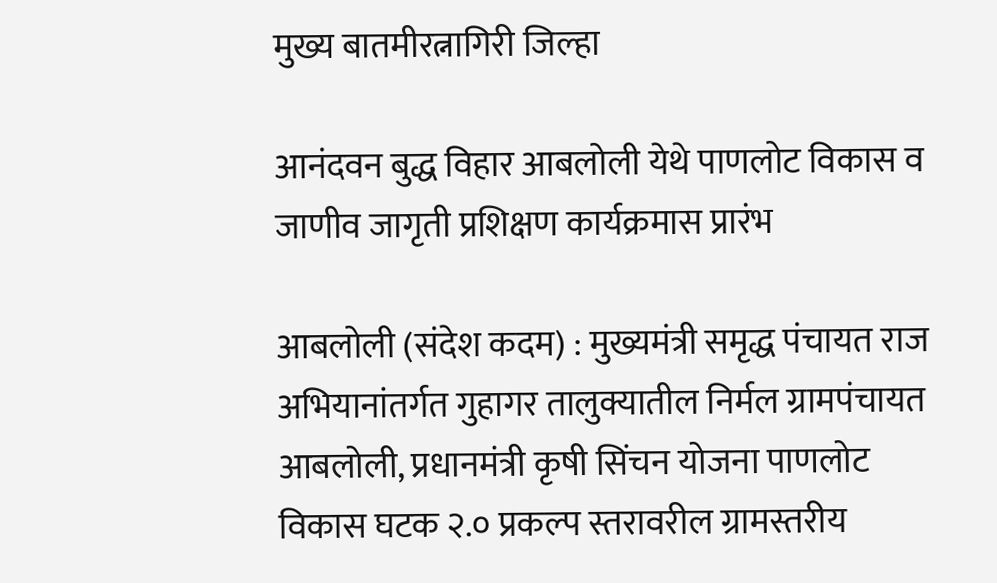मुख्य बातमीरत्नागिरी जिल्हा

आनंदवन बुद्ध विहार आबलोली येथे पाणलोट विकास व जाणीव जागृती प्रशिक्षण कार्यक्रमास प्रारंभ

आबलोली (संदेश कदम) : मुख्यमंत्री समृद्ध पंचायत राज अभियानांतर्गत गुहागर तालुक्यातील निर्मल ग्रामपंचायत आबलोली, प्रधानमंत्री कृषी सिंचन योजना पाणलोट विकास घटक २.० प्रकल्प स्तरावरील ग्रामस्तरीय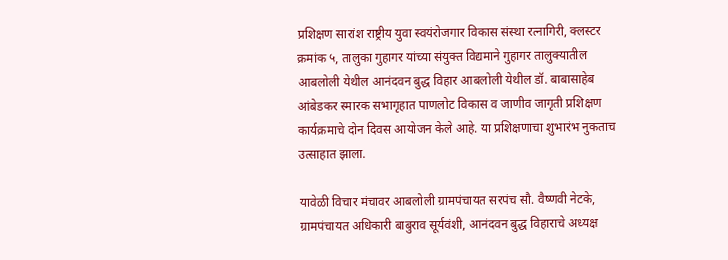प्रशिक्षण सारांश राष्ट्रीय युवा स्वयंरोजगार विकास संस्था रत्नागिरी, क्लस्टर क्रमांक ५, तालुका गुहागर यांच्या संयुक्त विद्यमाने गुहागर तालुक्यातील आबलोली येथील आनंदवन बुद्ध विहार आबलोली येथील डॉ. बाबासाहेब आंबेडकर स्मारक सभागृहात पाणलोट विकास व जाणीव जागृती प्रशिक्षण कार्यक्रमाचे दोन दिवस आयोजन केले आहे. या प्रशिक्षणाचा शुभारंभ नुकताच उत्साहात झाला.

यावेळी विचार मंचावर आबलोली ग्रामपंचायत सरपंच सौ. वैष्णवी नेटके, ग्रामपंचायत अधिकारी बाबुराव सूर्यवंशी, आनंदवन बुद्ध विहाराचे अध्यक्ष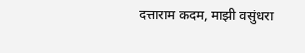दत्ताराम कदम, माझी वसुंधरा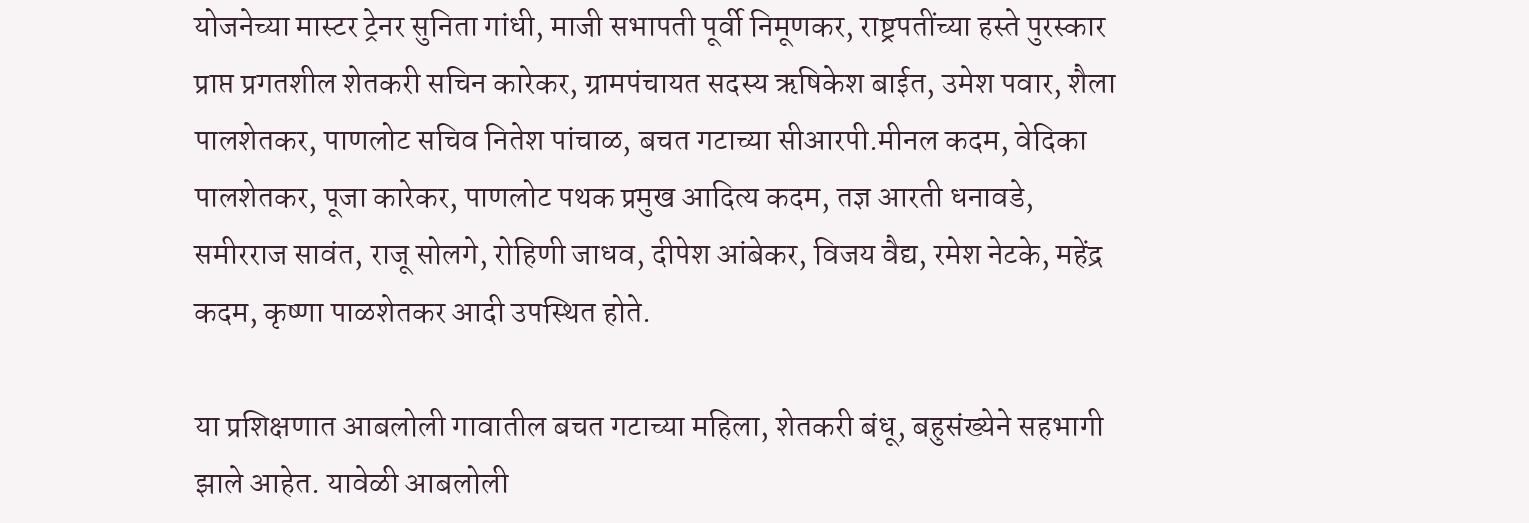योजनेच्या मास्टर ट्रेनर सुनिता गांधी, माजी सभापती पूर्वी निमूणकर, राष्ट्रपतींच्या हस्ते पुरस्कार प्राप्त प्रगतशील शेतकरी सचिन कारेकर, ग्रामपंचायत सदस्य ऋषिकेश बाईत, उमेश पवार, शैला पालशेतकर, पाणलोट सचिव नितेश पांचाळ, बचत गटाच्या सीआरपी.मीनल कदम, वेदिका पालशेतकर, पूजा कारेकर, पाणलोट पथक प्रमुख आदित्य कदम, तज्ञ आरती धनावडे, समीरराज सावंत, राजू सोलगे, रोहिणी जाधव, दीपेश आंबेकर, विजय वैद्य, रमेश नेटके, महेंद्र कदम, कृष्णा पाळशेतकर आदी उपस्थित होते.

या प्रशिक्षणात आबलोली गावातील बचत गटाच्या महिला, शेतकरी बंधू, बहुसंख्येने सहभागी झाले आहेत. यावेळी आबलोली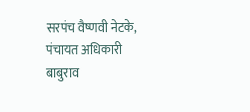सरपंच वैष्णवी नेटके, पंचायत अधिकारी बाबुराव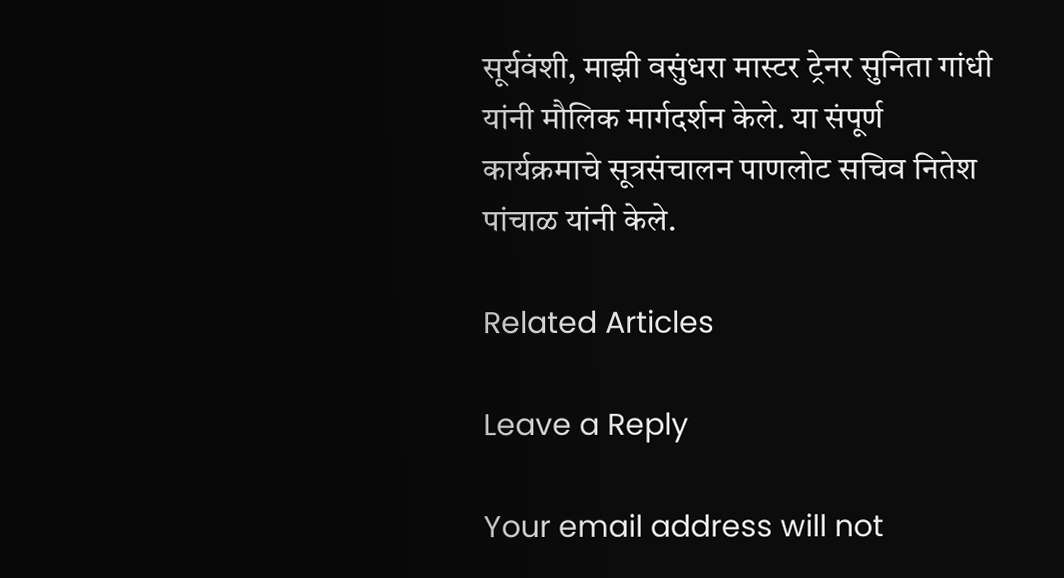सूर्यवंशी, माझी वसुंधरा मास्टर ट्रेनर सुनिता गांधी यांनी मौलिक मार्गदर्शन केले. या संपूर्ण कार्यक्रमाचे सूत्रसंचालन पाणलोट सचिव नितेश पांचाळ यांनी केले.

Related Articles

Leave a Reply

Your email address will not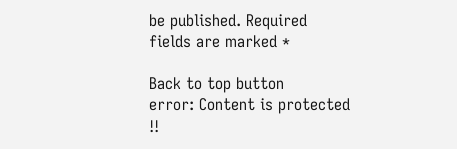be published. Required fields are marked *

Back to top button
error: Content is protected !!